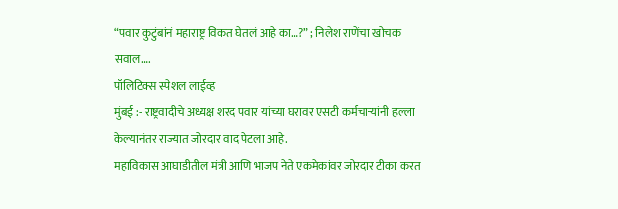“पवार कुटुंबांनं महाराष्ट्र विकत घेतलं आहे का…?” ; निलेश राणेंचा खोचक सवाल….
पॉलिटिक्स स्पेशल लाईव्ह
मुंबई :- राष्ट्रवादीचे अध्यक्ष शरद पवार यांच्या घरावर एसटी कर्मचाऱ्यांनी हल्ला केल्यानंतर राज्यात जोरदार वाद पेटला आहे.
महाविकास आघाडीतील मंत्री आणि भाजप नेते एकमेकांवर जोरदार टीका करत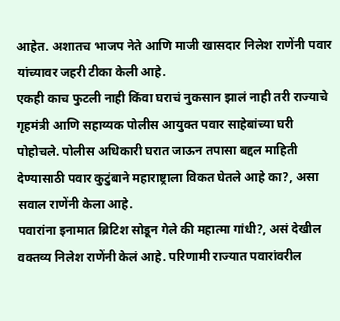आहेत. अशातच भाजप नेते आणि माजी खासदार निलेश राणेंनी पवार यांच्यावर जहरी टीका केली आहे.
एकही काच फुटली नाही किंवा घराचं नुकसान झालं नाही तरी राज्याचे गृहमंत्री आणि सहाय्यक पोलीस आयुक्त पवार साहेबांच्या घरी पोहोचले. पोलीस अधिकारी घरात जाऊन तपासा बद्दल माहिती देण्यासाठी पवार कुटुंबाने महाराष्ट्राला विकत घेतले आहे का?, असा सवाल राणेंनी केला आहे.
पवारांना इनामात ब्रिटिश सोडून गेले की महात्मा गांधी?, असं देखील वक्तव्य निलेश राणेंनी केलं आहे. परिणामी राज्यात पवारांवरील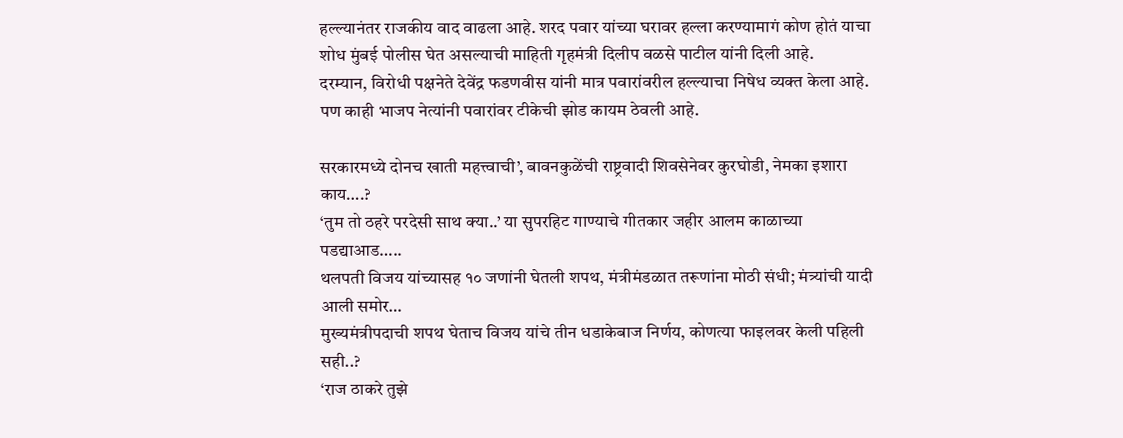हल्ल्यानंतर राजकीय वाद वाढला आहे. शरद पवार यांच्या घरावर हल्ला करण्यामागं कोण होतं याचा शोध मुंबई पोलीस घेत असल्याची माहिती गृहमंत्री दिलीप वळसे पाटील यांनी दिली आहे.
दरम्यान, विरोधी पक्षनेते देवेंद्र फडणवीस यांनी मात्र पवारांवरील हल्ल्याचा निषेध व्यक्त केला आहे. पण काही भाजप नेत्यांनी पवारांवर टीकेची झोड कायम ठेवली आहे.

सरकारमध्ये दोनच खाती महत्त्वाची’, बावनकुळेंची राष्ट्रवादी शिवसेनेवर कुरघोडी, नेमका इशारा काय….?
‘तुम तो ठहरे परदेसी साथ क्या..’ या सुपरहिट गाण्याचे गीतकार जहीर आलम काळाच्या पडद्याआड…..
थलपती विजय यांच्यासह १० जणांनी घेतली शपथ, मंत्रीमंडळात तरूणांना मोठी संधी; मंत्र्यांची यादी आली समोर…
मुख्यमंत्रीपदाची शपथ घेताच विजय यांचे तीन धडाकेबाज निर्णय, कोणत्या फाइलवर केली पहिली सही..?
‘राज ठाकरे तुझे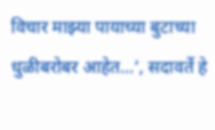विचार माझ्या पायाच्या बुटाच्या धुळीबरोबर आहेत…’, सदावर्ते हे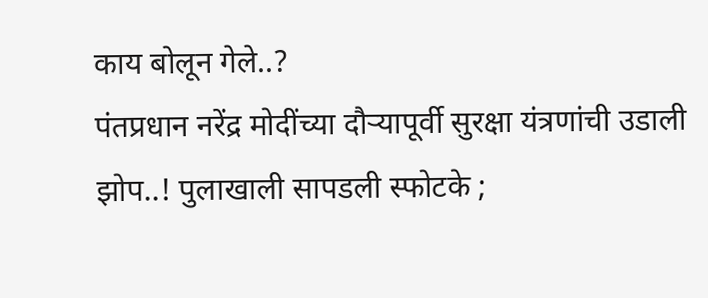काय बोलून गेले..?
पंतप्रधान नरेंद्र मोदींच्या दौऱ्यापूर्वी सुरक्षा यंत्रणांची उडाली झोप..! पुलाखाली सापडली स्फोटके ;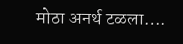मोठा अनर्थ टळला….